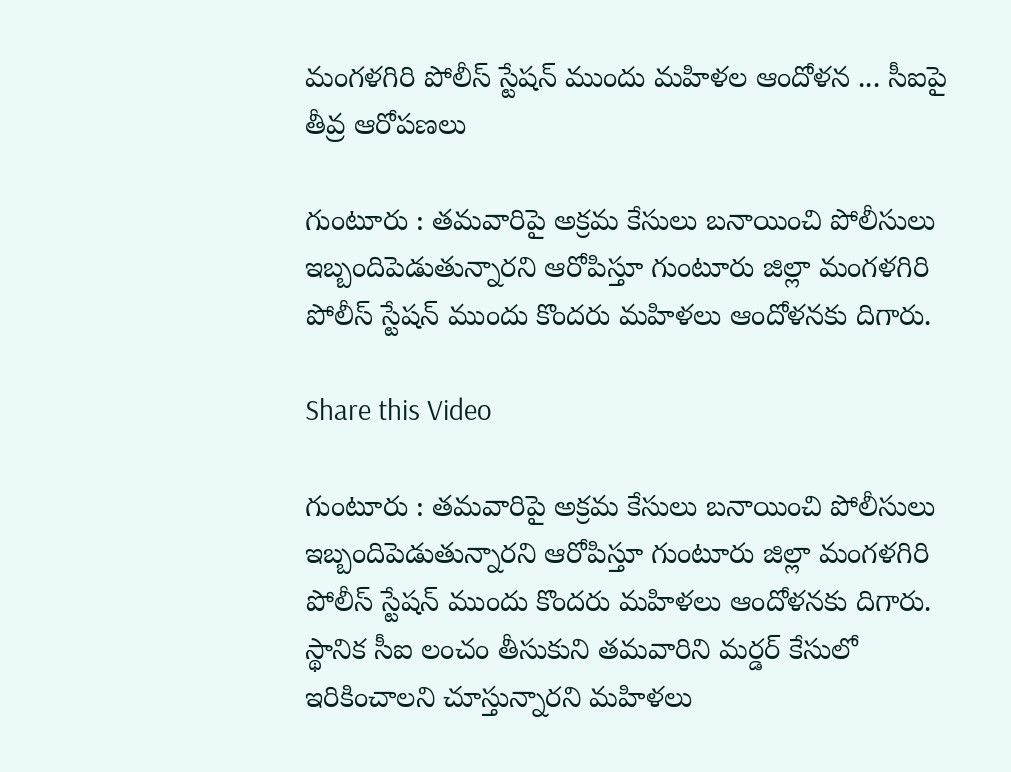మంగళగిరి పోలీస్ స్టేషన్ ముందు మహిళల ఆందోళన ... సీఐపై తీవ్ర ఆరోపణలు

గుంటూరు : తమవారిపై అక్రమ కేసులు బనాయించి పోలీసులు ఇబ్బందిపెడుతున్నారని ఆరోపిస్తూ గుంటూరు జిల్లా మంగళగిరి పోలీస్ స్టేషన్ ముందు కొందరు మహిళలు ఆందోళనకు దిగారు.

Share this Video

గుంటూరు : తమవారిపై అక్రమ కేసులు బనాయించి పోలీసులు ఇబ్బందిపెడుతున్నారని ఆరోపిస్తూ గుంటూరు జిల్లా మంగళగిరి పోలీస్ స్టేషన్ ముందు కొందరు మహిళలు ఆందోళనకు దిగారు. స్థానిక సీఐ లంచం తీసుకుని తమవారిని మర్డర్ కేసులో ఇరికించాలని చూస్తున్నారని మహిళలు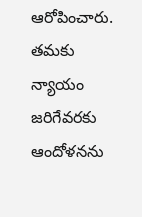ఆరోపించారు. తమకు న్యాయం జరిగేవరకు ఆందోళనను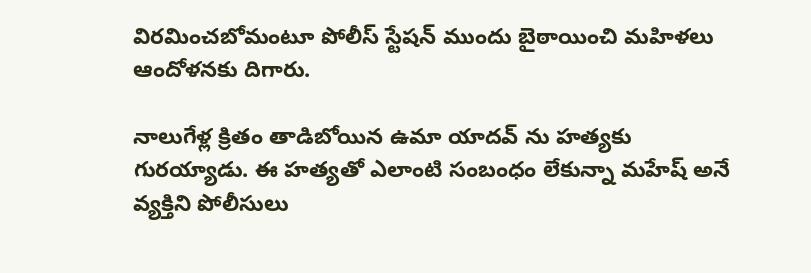విరమించబోమంటూ పోలీస్ స్టేషన్ ముందు బైఠాయించి మహిళలు ఆందోళనకు దిగారు.

నాలుగేళ్ల క్రితం తాడిబోయిన ఉమా యాదవ్ ను హత్యకు గురయ్యాడు. ఈ హత్యతో ఎలాంటి సంబంధం లేకున్నా మహేష్ అనే వ్యక్తిని పోలీసులు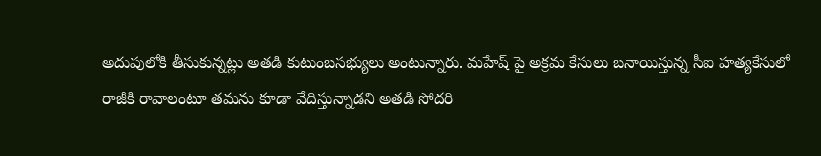అదుపులోకి తీసుకున్నట్లు అతడి కుటుంబసభ్యులు అంటున్నారు. మహేష్ పై అక్రమ కేసులు బనాయిస్తున్న సీఐ హత్యకేసులో రాజీకి రావాలంటూ తమను కూడా వేదిస్తున్నాడని అతడి సోదరి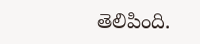తెలిపింది.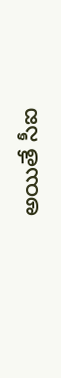అయితే సీఐ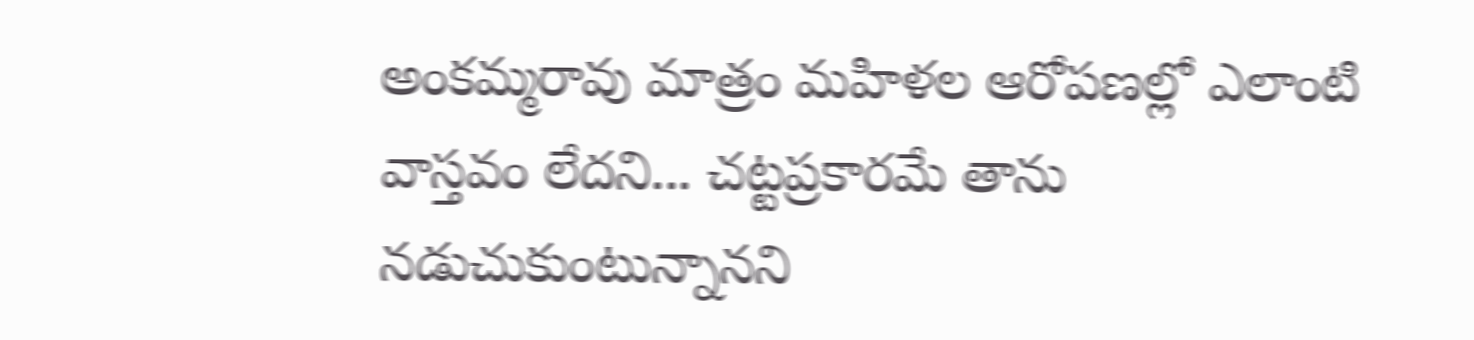అంకమ్మరావు మాత్రం మహిళల ఆరోపణల్లో ఎలాంటి వాస్తవం లేదని... చట్టప్రకారమే తాను నడుచుకుంటున్నానని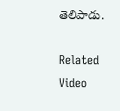తెలిపాడు.

Related Video